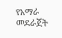የአማራ መደራጀት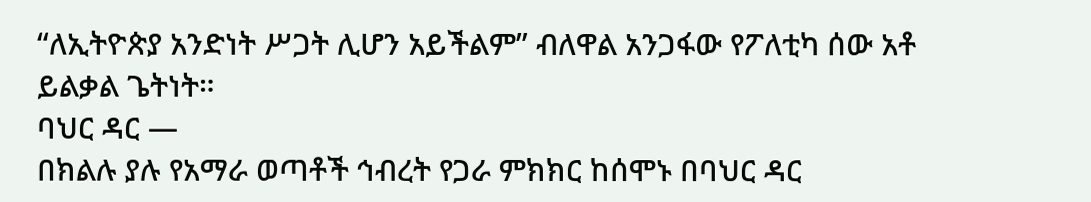“ለኢትዮጵያ አንድነት ሥጋት ሊሆን አይችልም” ብለዋል አንጋፋው የፖለቲካ ሰው አቶ ይልቃል ጌትነት።
ባህር ዳር —
በክልሉ ያሉ የአማራ ወጣቶች ኅብረት የጋራ ምክክር ከሰሞኑ በባህር ዳር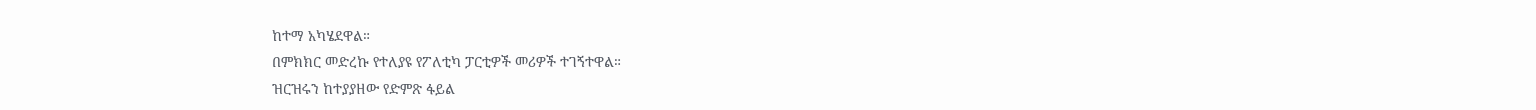ከተማ አካሄደዋል።
በምክክር መድረኩ የተለያዩ የፖለቲካ ፓርቲዎች መሪዎች ተገኝተዋል።
ዝርዝሩን ከተያያዘው የድምጽ ፋይል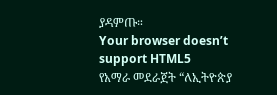ያዳምጡ።
Your browser doesn’t support HTML5
የአማራ መደራጀት “ለኢትዮጵያ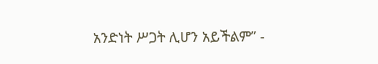አንድነት ሥጋት ሊሆን አይችልም” -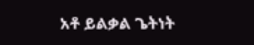አቶ ይልቃል ጌትነት